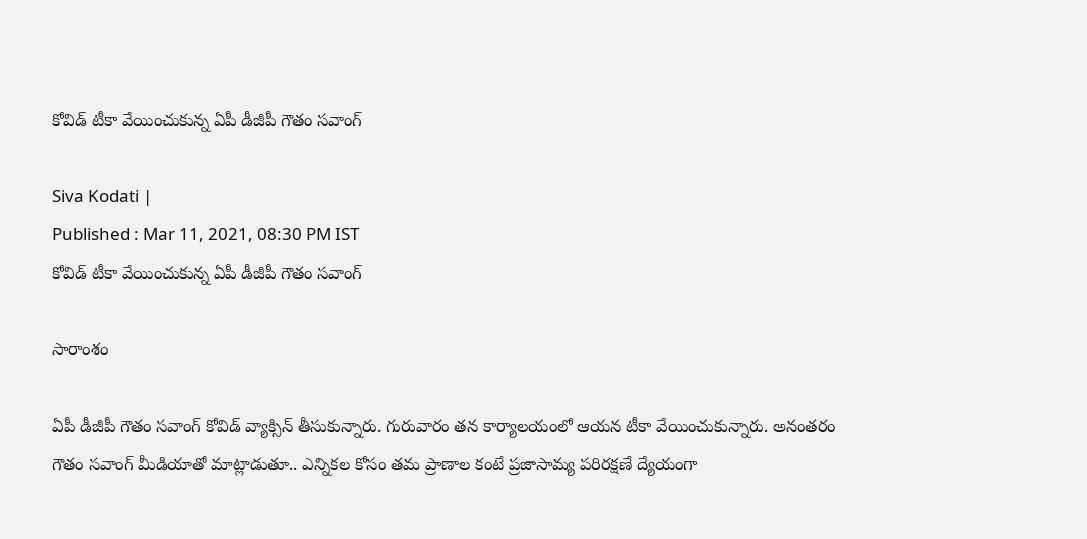కోవిడ్ టీకా వేయించుకున్న ఏపీ డీజీపీ గౌతం సవాంగ్

Siva Kodati |
Published : Mar 11, 2021, 08:30 PM IST
కోవిడ్ టీకా వేయించుకున్న ఏపీ డీజీపీ గౌతం సవాంగ్

సారాంశం

ఏపీ డీజీపీ గౌతం సవాంగ్ కోవిడ్ వ్యాక్సిన్ తీసుకున్నారు. గురువారం తన కార్యాలయంలో ఆయన టీకా వేయించుకున్నారు. అనంతరం గౌతం సవాంగ్ మీడియాతో మాట్లాడుతూ.. ఎన్నికల కోసం తమ ప్రాణాల కంటే ప్రజాసామ్య పరిరక్షణే ద్యేయంగా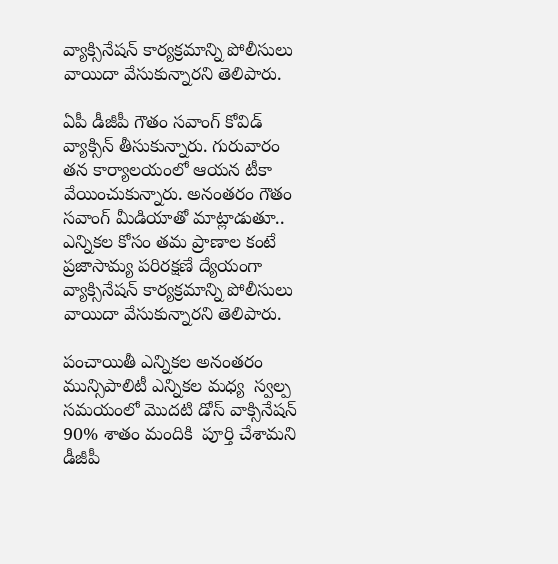వ్యాక్సినేషన్ కార్యక్రమాన్ని పోలీసులు వాయిదా వేసుకున్నారని తెలిపారు.

ఏపీ డీజీపీ గౌతం సవాంగ్ కోవిడ్ వ్యాక్సిన్ తీసుకున్నారు. గురువారం తన కార్యాలయంలో ఆయన టీకా వేయించుకున్నారు. అనంతరం గౌతం సవాంగ్ మీడియాతో మాట్లాడుతూ.. ఎన్నికల కోసం తమ ప్రాణాల కంటే ప్రజాసామ్య పరిరక్షణే ద్యేయంగా వ్యాక్సినేషన్ కార్యక్రమాన్ని పోలీసులు వాయిదా వేసుకున్నారని తెలిపారు.

పంచాయితీ ఎన్నికల అనంతరం మున్సిపాలిటీ ఎన్నికల మధ్య  స్వల్ప సమయంలో మొదటి డోస్ వాక్సినేషన్ 90% శాతం మందికి  పూర్తి చేశామని డీజీపీ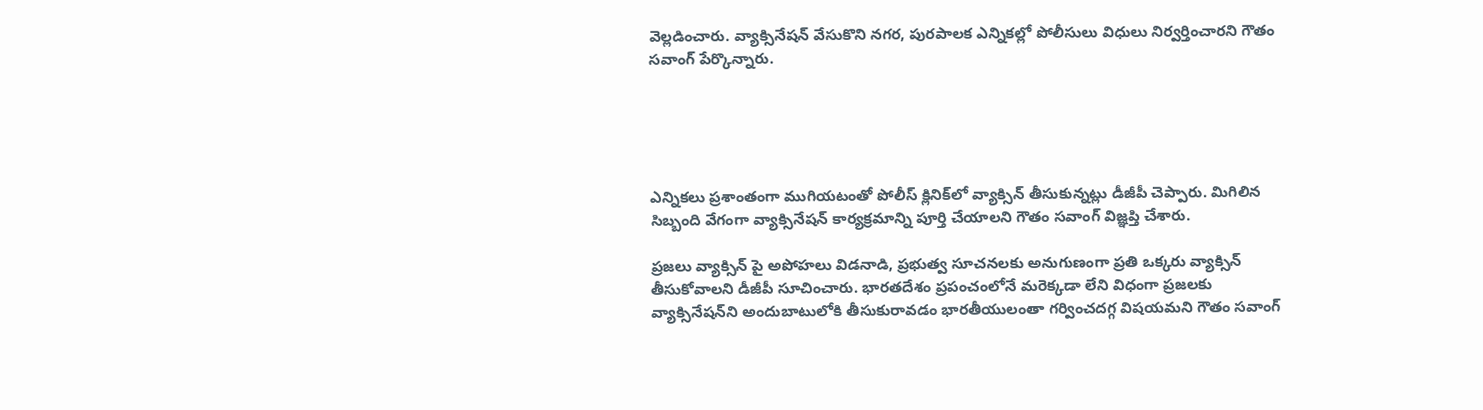వెల్లడించారు. వ్యాక్సినేషన్ వేసుకొని నగర, పురపాలక ఎన్నికల్లో పోలీసులు విధులు నిర్వర్తించారని గౌతం సవాంగ్ పేర్కొన్నారు.





ఎన్నికలు ప్రశాంతంగా ముగియటంతో పోలీస్ క్లినిక్‌లో వ్యాక్సిన్ తీసుకున్నట్లు డీజీపీ చెప్పారు. మిగిలిన సిబ్బంది వేగంగా వ్యాక్సినేషన్ కార్యక్రమాన్ని పూర్తి చేయాలని గౌతం సవాంగ్ విజ్ఞప్తి చేశారు.

ప్రజలు వ్యాక్సిన్ పై అపోహలు విడనాడి, ప్రభుత్వ సూచనలకు అనుగుణంగా ప్రతి ఒక్కరు వ్యాక్సిన్ తీసుకోవాలని డీజీపీ సూచించారు. భారతదేశం ప్రపంచంలోనే మరెక్కడా లేని విధంగా ప్రజలకు వ్యాక్సినేషన్‌ని అందుబాటులోకి తీసుకురావడం భారతీయులంతా గర్వించదగ్గ విషయమని గౌతం సవాంగ్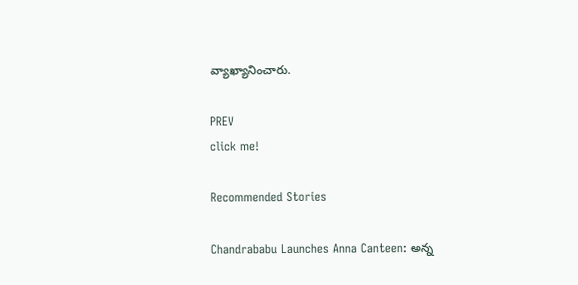వ్యాఖ్యానించారు.

PREV
click me!

Recommended Stories

Chandrababu Launches Anna Canteen: అన్న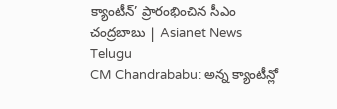క్యాంటీన్’ ప్రారంభించిన సీఎం చంద్రబాబు | Asianet News Telugu
CM Chandrababu: అన్న క్యాంటీన్లో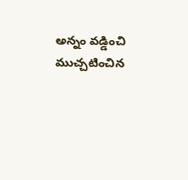అన్నం వడ్డించి ముచ్చటించిన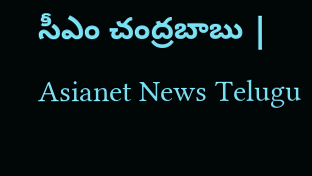సీఎం చంద్రబాబు | Asianet News Telugu